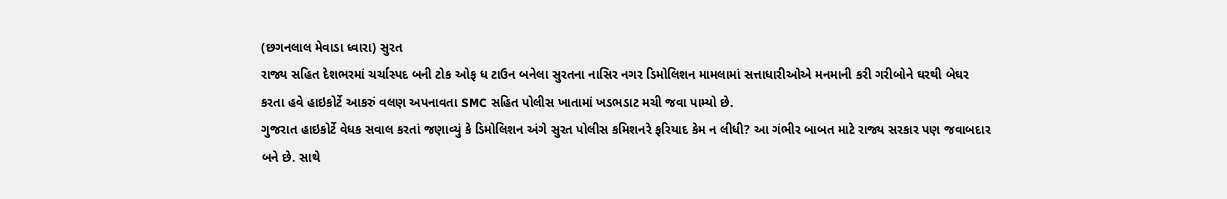(છગનલાલ મેવાડા ધ્વારા) સુરત
રાજ્ય સહિત દેશભરમાં ચર્ચાસ્પદ બની ટોક ઓફ ધ ટાઉન બનેલા સુરતના નાસિર નગર ડિમોલિશન મામલામાં સત્તાધારીઓએ મનમાની કરી ગરીબોને ઘરથી બેઘર કરતા હવે હાઇકોર્ટે આકરું વલણ અપનાવતા SMC સહિત પોલીસ ખાતામાં ખડભડાટ મચી જવા પામ્યો છે.
ગુજરાત હાઇકોર્ટે વેધક સવાલ કરતાં જણાવ્યું કે ડિમોલિશન અંગે સુરત પોલીસ કમિશનરે ફરિયાદ કેમ ન લીધી? આ ગંભીર બાબત માટે રાજ્ય સરકાર પણ જવાબદાર બને છે. સાથે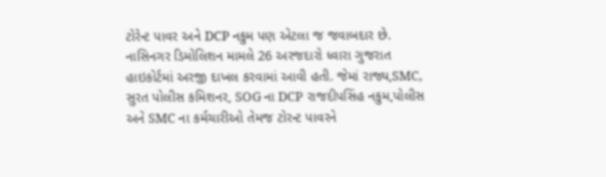ટોરેન્ટ પાવર અને DCP નકુમ પણ એટલા જ જવાબદાર છે.
નાસિનગર ડિમોલિશન મામલે 26 અરજદારો ધ્વારા ગુજરાત હાઇકોર્ટમાં અરજી દાખલ કરવામાં આવી હતી. જેમાં રાજ્ય,SMC, સુરત પોલીસ કમિશનર, SOG ના DCP રાજદીપસિંહ નકુમ,પોલીસ અને SMC ના કર્મચારીઓ તેમજ ટોરન્ટ પાવરને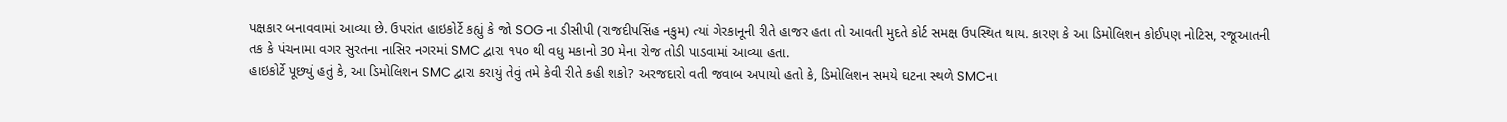પક્ષકાર બનાવવામાં આવ્યા છે. ઉપરાંત હાઇકોર્ટે કહ્યું કે જો SOG ના ડીસીપી (રાજદીપસિંહ નકુમ) ત્યાં ગેરકાનૂની રીતે હાજર હતા તો આવતી મુદતે કોર્ટ સમક્ષ ઉપસ્થિત થાય. કારણ કે આ ડિમોલિશન કોઈપણ નોટિસ, રજૂઆતની તક કે પંચનામા વગર સુરતના નાસિર નગરમાં SMC દ્વારા ૧૫૦ થી વધુ મકાનો 30 મેના રોજ તોડી પાડવામાં આવ્યા હતા.
હાઇકોર્ટે પૂછ્યું હતું કે, આ ડિમોલિશન SMC દ્વારા કરાયું તેવું તમે કેવી રીતે કહી શકો? અરજદારો વતી જવાબ અપાયો હતો કે, ડિમોલિશન સમયે ઘટના સ્થળે SMCના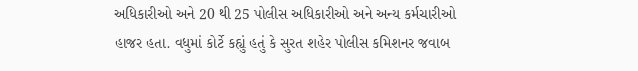અધિકારીઓ અને 20 થી 25 પોલીસ અધિકારીઓ અને અન્ય કર્મચારીઓ હાજર હતા. વધુમાં કોર્ટે કહ્યું હતું કે સુરત શહેર પોલીસ કમિશનર જવાબ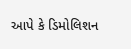આપે કે ડિમોલિશન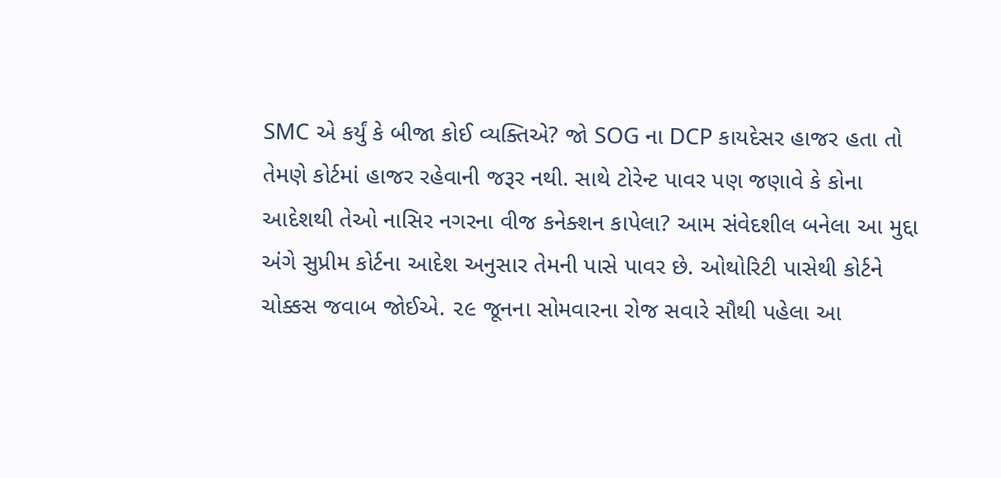SMC એ કર્યું કે બીજા કોઈ વ્યક્તિએ? જો SOG ના DCP કાયદેસર હાજર હતા તો તેમણે કોર્ટમાં હાજર રહેવાની જરૂર નથી. સાથે ટોરેન્ટ પાવર પણ જણાવે કે કોના આદેશથી તેઓ નાસિર નગરના વીજ કનેક્શન કાપેલા? આમ સંવેદશીલ બનેલા આ મુદ્દા અંગે સુપ્રીમ કોર્ટના આદેશ અનુસાર તેમની પાસે પાવર છે. ઓથોરિટી પાસેથી કોર્ટને ચોક્કસ જવાબ જોઈએ. ૨૯ જૂનના સોમવારના રોજ સવારે સૌથી પહેલા આ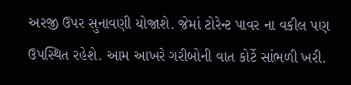અરજી ઉપર સુનાવણી યોજાશે. જેમાં ટોરેન્ટ પાવર ના વકીલ પણ ઉપસ્થિત રહેશે. આમ આખરે ગરીબોની વાત કોર્ટે સાંભળી ખરી.